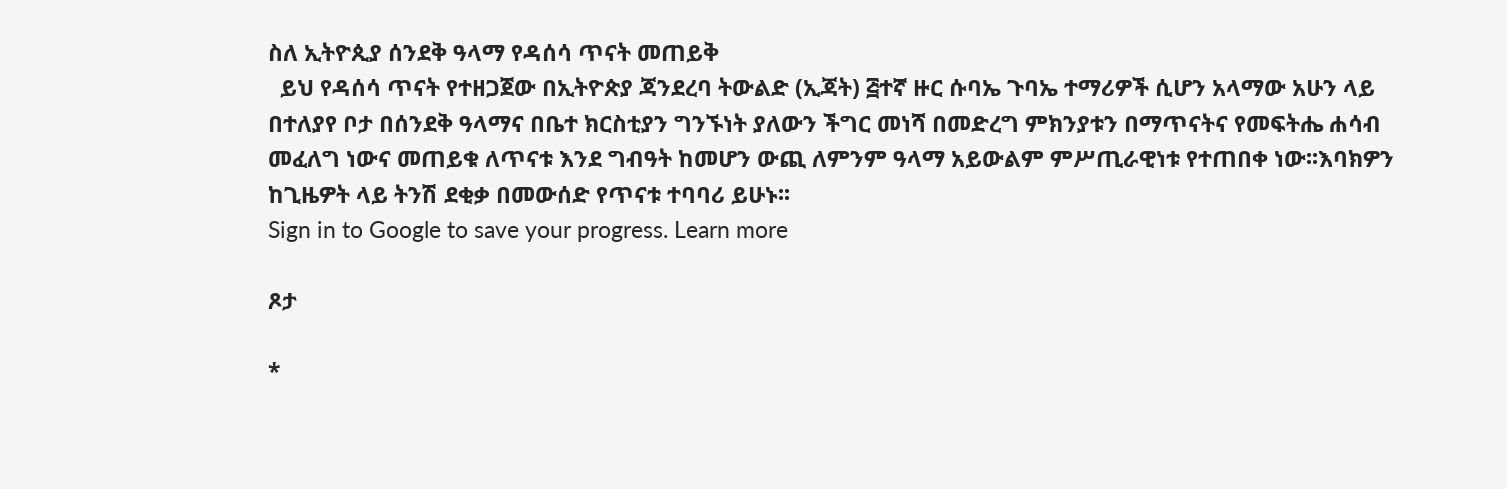ስለ ኢትዮጲያ ሰንደቅ ዓላማ የዳሰሳ ጥናት መጠይቅ
  ይህ የዳሰሳ ጥናት የተዘጋጀው በኢትዮጵያ ጃንደረባ ትውልድ (ኢጃት) ፭ተኛ ዙር ሱባኤ ጉባኤ ተማሪዎች ሲሆን አላማው አሁን ላይ በተለያየ ቦታ በሰንደቅ ዓላማና በቤተ ክርስቲያን ግንኙነት ያለውን ችግር መነሻ በመድረግ ምክንያቱን በማጥናትና የመፍትሔ ሐሳብ መፈለግ ነውና መጠይቁ ለጥናቱ እንደ ግብዓት ከመሆን ውጪ ለምንም ዓላማ አይውልም ምሥጢራዊነቱ የተጠበቀ ነው፡፡እባክዎን ከጊዜዎት ላይ ትንሽ ደቂቃ በመውሰድ የጥናቱ ተባባሪ ይሁኑ፡፡
Sign in to Google to save your progress. Learn more

ጾታ

*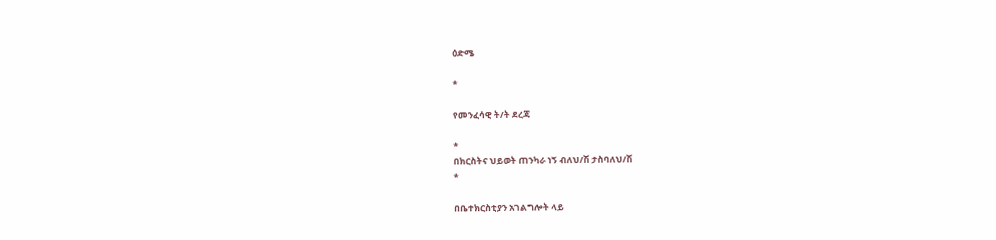ዕድሜ

*

የመንፈሳዊ ት/ት ደረጃ

*
በክርስትና ህይወት ጠንካራ ነኝ ብለህ/ሽ ታስባለህ/ሽ
*

በቤተክርስቲያን አገልግሎት ላይ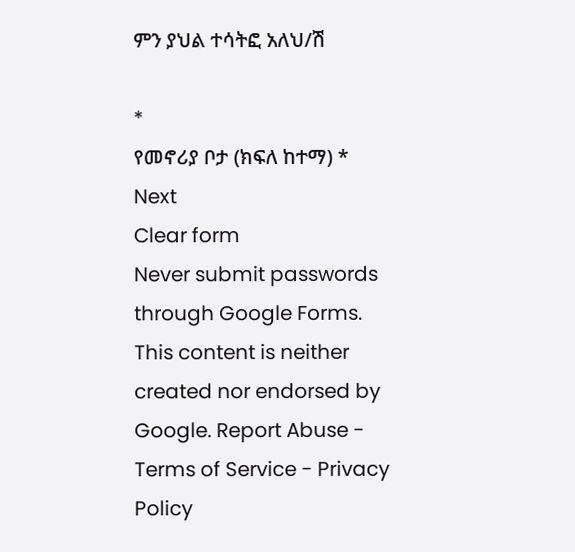ምን ያህል ተሳትፎ አለህ/ሽ

*
የመኖሪያ ቦታ (ክፍለ ከተማ) *
Next
Clear form
Never submit passwords through Google Forms.
This content is neither created nor endorsed by Google. Report Abuse - Terms of Service - Privacy Policy